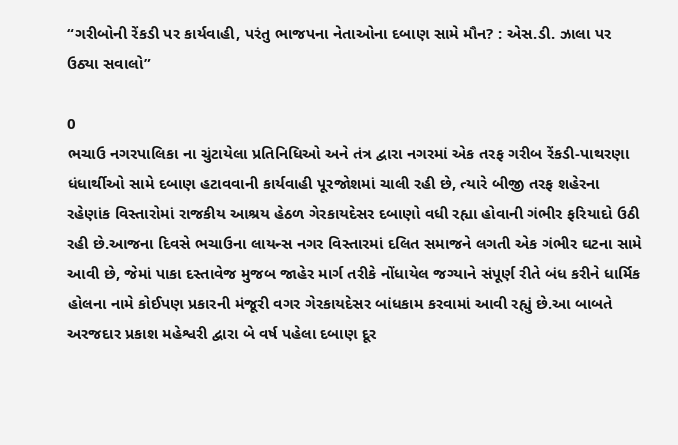“ગરીબોની રેંકડી પર કાર્યવાહી, પરંતુ ભાજપના નેતાઓના દબાણ સામે મૌન? : એસ.ડી. ઝાલા પર ઉઠ્યા સવાલો”

0
ભચાઉ નગરપાલિકા ના ચુંટાયેલા પ્રતિનિધિઓ અને તંત્ર દ્વારા નગરમાં એક તરફ ગરીબ રેંકડી-પાથરણા ધંધાર્થીઓ સામે દબાણ હટાવવાની કાર્યવાહી પૂરજોશમાં ચાલી રહી છે, ત્યારે બીજી તરફ શહેરના રહેણાંક વિસ્તારોમાં રાજકીય આશ્રય હેઠળ ગેરકાયદેસર દબાણો વધી રહ્યા હોવાની ગંભીર ફરિયાદો ઉઠી રહી છે.આજના દિવસે ભચાઉના લાયન્સ નગર વિસ્તારમાં દલિત સમાજને લગતી એક ગંભીર ઘટના સામે આવી છે, જેમાં પાકા દસ્તાવેજ મુજબ જાહેર માર્ગ તરીકે નોંધાયેલ જગ્યાને સંપૂર્ણ રીતે બંધ કરીને ધાર્મિક હોલના નામે કોઈપણ પ્રકારની મંજૂરી વગર ગેરકાયદેસર બાંધકામ કરવામાં આવી રહ્યું છે.આ બાબતે અરજદાર પ્રકાશ મહેશ્વરી દ્વારા બે વર્ષ પહેલા દબાણ દૂર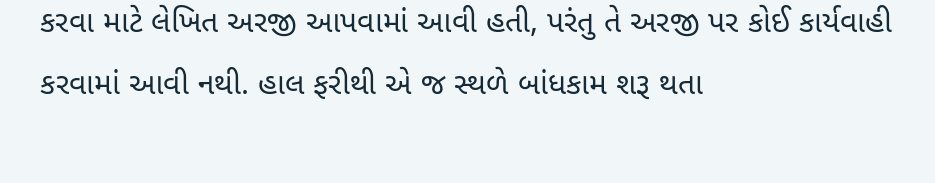કરવા માટે લેખિત અરજી આપવામાં આવી હતી, પરંતુ તે અરજી પર કોઈ કાર્યવાહી કરવામાં આવી નથી. હાલ ફરીથી એ જ સ્થળે બાંધકામ શરૂ થતા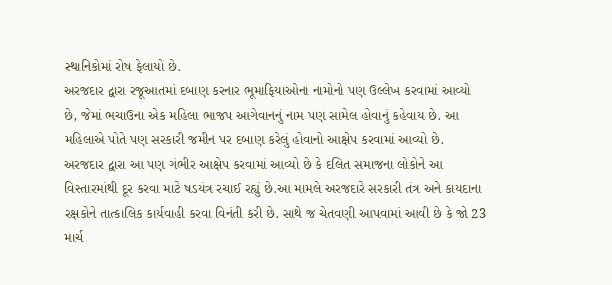સ્થાનિકોમાં રોષ ફેલાયો છે.
અરજદાર દ્વારા રજૂઆતમાં દબાણ કરનાર ભૂમાફિયાઓના નામોનો પણ ઉલ્લેખ કરવામાં આવ્યો છે, જેમાં ભચાઉના એક મહિલા ભાજપ આગેવાનનું નામ પણ સામેલ હોવાનું કહેવાય છે. આ મહિલાએ પોતે પણ સરકારી જમીન પર દબાણ કરેલું હોવાનો આક્ષેપ કરવામાં આવ્યો છે.
અરજદાર દ્વારા આ પણ ગંભીર આક્ષેપ કરવામાં આવ્યો છે કે દલિત સમાજના લોકોને આ વિસ્તારમાંથી દૂર કરવા માટે ષડયંત્ર રચાઈ રહ્યું છે.આ મામલે અરજદારે સરકારી તંત્ર અને કાયદાના રક્ષકોને તાત્કાલિક કાર્યવાહી કરવા વિનંતી કરી છે. સાથે જ ચેતવણી આપવામાં આવી છે કે જો 23 માર્ચ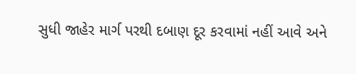સુધી જાહેર માર્ગ પરથી દબાણ દૂર કરવામાં નહીં આવે અને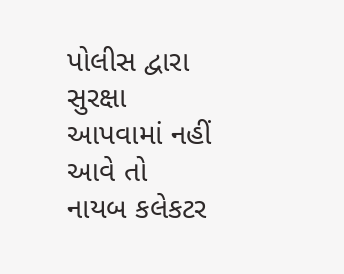પોલીસ દ્વારા સુરક્ષા આપવામાં નહીં આવે તો નાયબ કલેકટર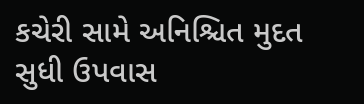કચેરી સામે અનિશ્ચિત મુદત સુધી ઉપવાસ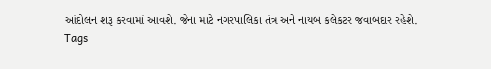આંદોલન શરૂ કરવામાં આવશે. જેના માટે નગરપાલિકા તંત્ર અને નાયબ કલેકટર જવાબદાર રહેશે.
Tags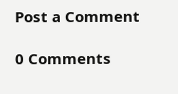Post a Comment

0 Comments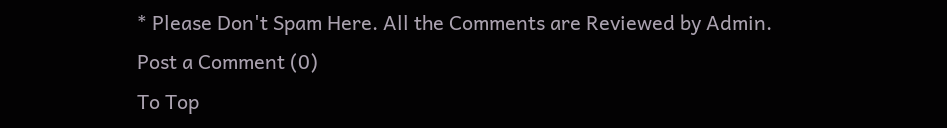* Please Don't Spam Here. All the Comments are Reviewed by Admin.
Post a Comment (0)
To Top